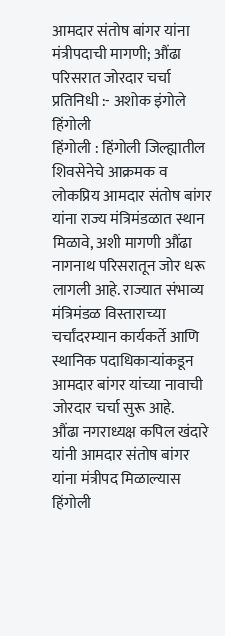आमदार संतोष बांगर यांना मंत्रीपदाची मागणी; औंढा परिसरात जोरदार चर्चा
प्रतिनिधी :- अशोक इंगोले हिंगोली
हिंगोली : हिंगोली जिल्ह्यातील शिवसेनेचे आक्रमक व लोकप्रिय आमदार संतोष बांगर यांना राज्य मंत्रिमंडळात स्थान मिळावे, अशी मागणी औंढा नागनाथ परिसरातून जोर धरू लागली आहे. राज्यात संभाव्य मंत्रिमंडळ विस्ताराच्या चर्चांदरम्यान कार्यकर्ते आणि स्थानिक पदाधिकाऱ्यांकडून आमदार बांगर यांच्या नावाची जोरदार चर्चा सुरू आहे.
औंढा नगराध्यक्ष कपिल खंदारे यांनी आमदार संतोष बांगर यांना मंत्रीपद मिळाल्यास हिंगोली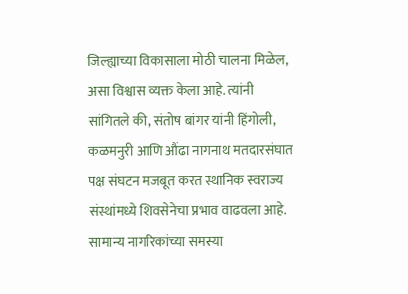जिल्ह्याच्या विकासाला मोठी चालना मिळेल, असा विश्वास व्यक्त केला आहे. त्यांनी सांगितले की, संतोष बांगर यांनी हिंगोली, कळमनुरी आणि औंढा नागनाथ मतदारसंघात पक्ष संघटन मजबूत करत स्थानिक स्वराज्य संस्थांमध्ये शिवसेनेचा प्रभाव वाढवला आहे.
सामान्य नागरिकांच्या समस्या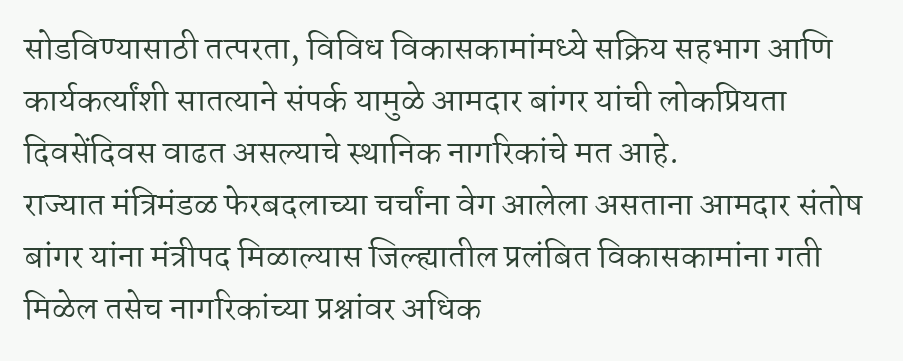सोडविण्यासाठी तत्परता, विविध विकासकामांमध्ये सक्रिय सहभाग आणि कार्यकर्त्यांशी सातत्याने संपर्क यामुळे आमदार बांगर यांची लोकप्रियता दिवसेंदिवस वाढत असल्याचे स्थानिक नागरिकांचे मत आहे.
राज्यात मंत्रिमंडळ फेरबदलाच्या चर्चांना वेग आलेला असताना आमदार संतोष बांगर यांना मंत्रीपद मिळाल्यास जिल्ह्यातील प्रलंबित विकासकामांना गती मिळेल तसेच नागरिकांच्या प्रश्नांवर अधिक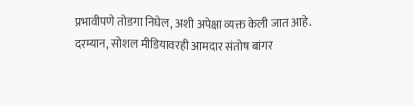प्रभावीपणे तोडगा निघेल, अशी अपेक्षा व्यक्त केली जात आहे.
दरम्यान, सोशल मीडियावरही आमदार संतोष बांगर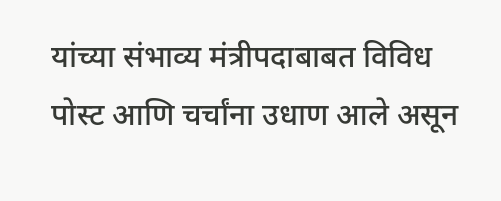यांच्या संभाव्य मंत्रीपदाबाबत विविध पोस्ट आणि चर्चांना उधाण आले असून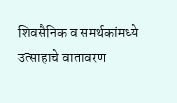शिवसैनिक व समर्थकांमध्ये उत्साहाचे वातावरण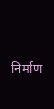निर्माण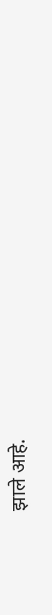झाले आहे.